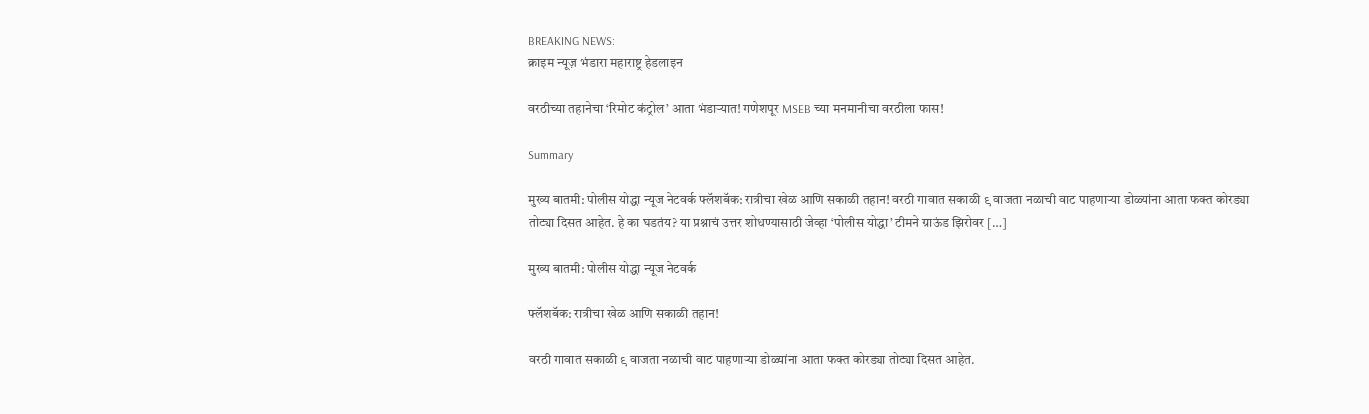BREAKING NEWS:
क्राइम न्यूज़ भंडारा महाराष्ट्र हेडलाइन

वरठीच्या तहानेचा ‘रिमोट कंट्रोल’ आता भंडाऱ्यात! गणेशपूर MSEB च्या मनमानीचा वरठीला फास!

Summary

मुख्य बातमी: पोलीस योद्धा न्यूज नेटवर्क फ्लॅशबॅक: रात्रीचा खेळ आणि सकाळी तहान! वरठी गावात सकाळी ९ वाजता नळाची वाट पाहणाऱ्या डोळ्यांना आता फक्त कोरड्या तोट्या दिसत आहेत. हे का घडतंय? या प्रश्नाचं उत्तर शोधण्यासाठी जेव्हा ‘पोलीस योद्धा’ टीमने ग्राऊंड झिरोवर […]

मुख्य बातमी: पोलीस योद्धा न्यूज नेटवर्क

फ्लॅशबॅक: रात्रीचा खेळ आणि सकाळी तहान!

वरठी गावात सकाळी ९ वाजता नळाची वाट पाहणाऱ्या डोळ्यांना आता फक्त कोरड्या तोट्या दिसत आहेत.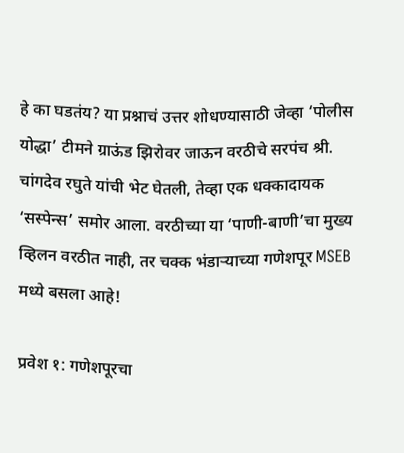हे का घडतंय? या प्रश्नाचं उत्तर शोधण्यासाठी जेव्हा ‘पोलीस योद्धा’ टीमने ग्राऊंड झिरोवर जाऊन वरठीचे सरपंच श्री. चांगदेव रघुते यांची भेट घेतली, तेव्हा एक धक्कादायक ‘सस्पेन्स’ समोर आला. वरठीच्या या ‘पाणी-बाणी’चा मुख्य व्हिलन वरठीत नाही, तर चक्क भंडाऱ्याच्या गणेशपूर MSEB मध्ये बसला आहे!

प्रवेश १: गणेशपूरचा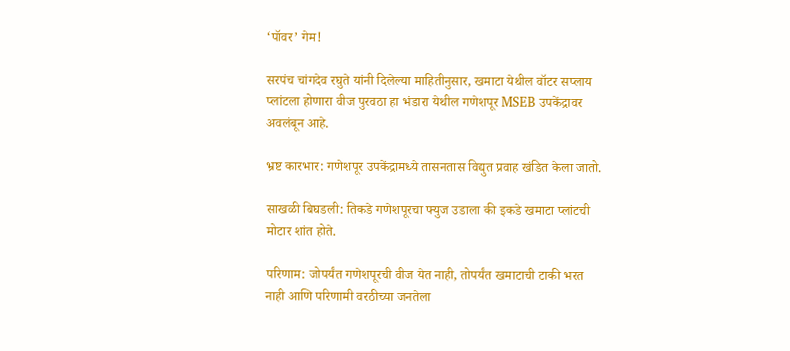‘पॉवर’ गेम!

सरपंच चांगदेव रघुते यांनी दिलेल्या माहितीनुसार, खमाटा येथील वॉटर सप्लाय प्लांटला होणारा वीज पुरवठा हा भंडारा येथील गणेशपूर MSEB उपकेंद्रावर अवलंबून आहे.

भ्रष्ट कारभार: गणेशपूर उपकेंद्रामध्ये तासनतास विद्युत प्रवाह खंडित केला जातो.

साखळी बिघडली: तिकडे गणेशपूरचा फ्युज उडाला की इकडे खमाटा प्लांटची मोटार शांत होते.

परिणाम: जोपर्यंत गणेशपूरची वीज येत नाही, तोपर्यंत खमाटाची टाकी भरत नाही आणि परिणामी वरठीच्या जनतेला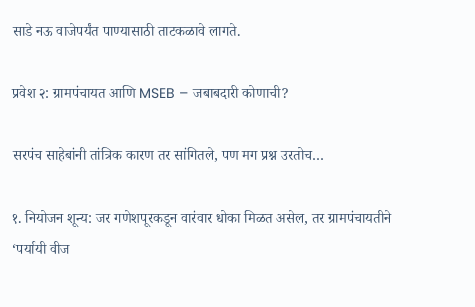साडे नऊ वाजेपर्यंत पाण्यासाठी ताटकळावे लागते.

प्रवेश २: ग्रामपंचायत आणि MSEB – जबाबदारी कोणाची?

सरपंच साहेबांनी तांत्रिक कारण तर सांगितले, पण मग प्रश्न उरतोच…

१. नियोजन शून्य: जर गणेशपूरकडून वारंवार धोका मिळत असेल, तर ग्रामपंचायतीने ‘पर्यायी वीज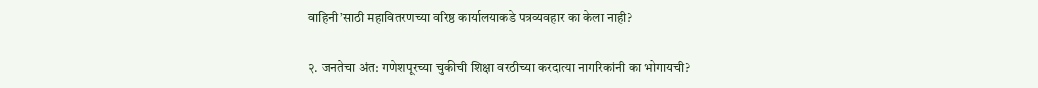वाहिनी’साठी महावितरणच्या वरिष्ठ कार्यालयाकडे पत्रव्यवहार का केला नाही?

२. जनतेचा अंत: गणेशपूरच्या चुकीची शिक्षा वरठीच्या करदात्या नागरिकांनी का भोगायची?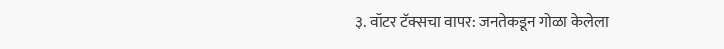३. वॉटर टॅक्सचा वापर: जनतेकडून गोळा केलेला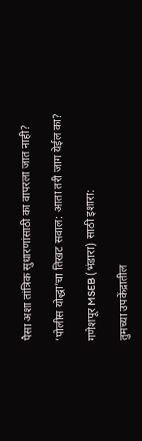पैसा अशा तांत्रिक सुधारणांसाठी का वापरला जात नाही?

’पोलीस योद्धा’चा तिखट सवाल: आता तरी जाग येईल का?

गणेशपूर MSEB (भंडारा) साठी इशारा:

तुमच्या उपकेंद्रातील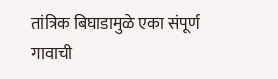तांत्रिक बिघाडामुळे एका संपूर्ण गावाची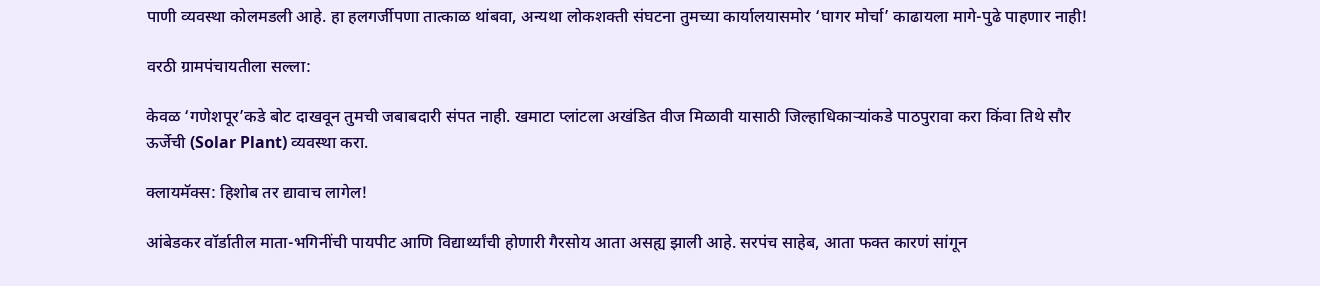पाणी व्यवस्था कोलमडली आहे. हा हलगर्जीपणा तात्काळ थांबवा, अन्यथा लोकशक्ती संघटना तुमच्या कार्यालयासमोर ‘घागर मोर्चा’ काढायला मागे-पुढे पाहणार नाही!

वरठी ग्रामपंचायतीला सल्ला:

केवळ ‘गणेशपूर’कडे बोट दाखवून तुमची जबाबदारी संपत नाही. खमाटा प्लांटला अखंडित वीज मिळावी यासाठी जिल्हाधिकाऱ्यांकडे पाठपुरावा करा किंवा तिथे सौर ऊर्जेची (Solar Plant) व्यवस्था करा.

क्लायमॅक्स: हिशोब तर द्यावाच लागेल!

आंबेडकर वॉर्डातील माता-भगिनींची पायपीट आणि विद्यार्थ्यांची होणारी गैरसोय आता असह्य झाली आहे. सरपंच साहेब, आता फक्त कारणं सांगून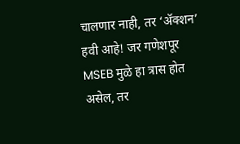चालणार नाही, तर ‘ॲक्शन’ हवी आहे! जर गणेशपूर MSEB मुळे हा त्रास होत असेल, तर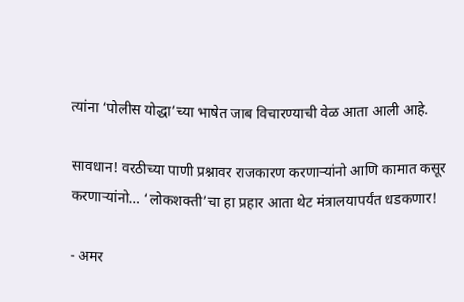त्यांना ‘पोलीस योद्धा’च्या भाषेत जाब विचारण्याची वेळ आता आली आहे.

सावधान! वरठीच्या पाणी प्रश्नावर राजकारण करणाऱ्यांनो आणि कामात कसूर करणाऱ्यांनो… ‘लोकशक्ती’चा हा प्रहार आता थेट मंत्रालयापर्यंत धडकणार!

- अमर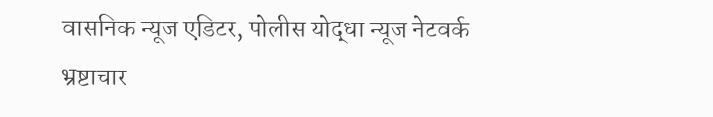वासनिक न्यूज एडिटर, पोलीस योद्धा न्यूज नेटवर्क भ्रष्टाचार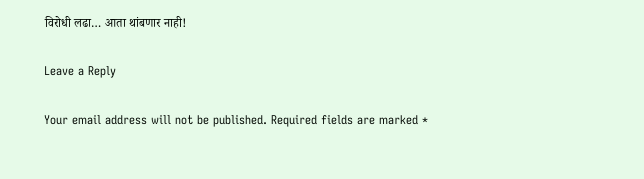विरोधी लढा… आता थांबणार नाही!

Leave a Reply

Your email address will not be published. Required fields are marked *